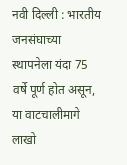नवी दिल्ली : भारतीय जनसंघाच्या स्थापनेला यंदा 75 वर्षे पूर्ण होत असून, या वाटचालीमागे लाखो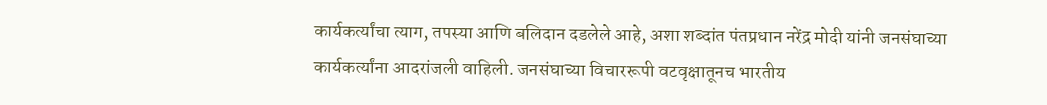कार्यकर्त्यांचा त्याग, तपस्या आणि बलिदान दडलेले आहे, अशा शब्दांत पंतप्रधान नरेंद्र मोदी यांनी जनसंघाच्या कार्यकर्त्यांना आदरांजली वाहिली. जनसंघाच्या विचाररूपी वटवृक्षातूनच भारतीय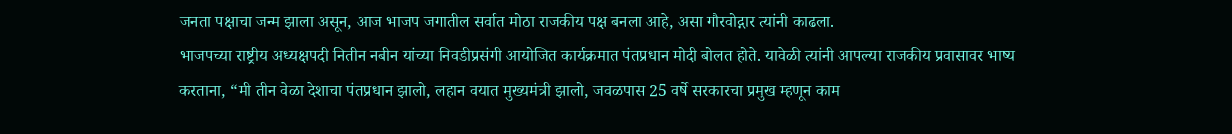जनता पक्षाचा जन्म झाला असून, आज भाजप जगातील सर्वात मोठा राजकीय पक्ष बनला आहे, असा गौरवोद्गार त्यांनी काढला.
भाजपच्या राष्ट्रीय अध्यक्षपदी नितीन नबीन यांच्या निवडीप्रसंगी आयोजित कार्यक्रमात पंतप्रधान मोदी बोलत होते. यावेळी त्यांनी आपल्या राजकीय प्रवासावर भाष्य करताना, “मी तीन वेळा देशाचा पंतप्रधान झालो, लहान वयात मुख्यमंत्री झालो, जवळपास 25 वर्षे सरकारचा प्रमुख म्हणून काम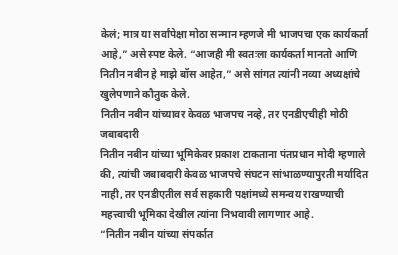केलं; मात्र या सर्वांपेक्षा मोठा सन्मान म्हणजे मी भाजपचा एक कार्यकर्ता आहे,” असे स्पष्ट केले. “आजही मी स्वतःला कार्यकर्ता मानतो आणि नितीन नबीन हे माझे बॉस आहेत,” असे सांगत त्यांनी नव्या अध्यक्षांचे खुलेपणाने कौतुक केले.
नितीन नबीन यांच्यावर केवळ भाजपच नव्हे, तर एनडीएचीही मोठी जबाबदारी
नितीन नबीन यांच्या भूमिकेवर प्रकाश टाकताना पंतप्रधान मोदी म्हणाले की, त्यांची जबाबदारी केवळ भाजपचे संघटन सांभाळण्यापुरती मर्यादित नाही, तर एनडीएतील सर्व सहकारी पक्षांमध्ये समन्वय राखण्याची महत्त्वाची भूमिका देखील त्यांना निभवावी लागणार आहे.
“नितीन नबीन यांच्या संपर्कात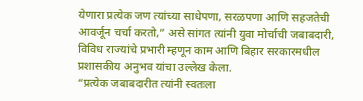येणारा प्रत्येक जण त्यांच्या साधेपणा, सरळपणा आणि सहजतेची आवर्जून चर्चा करतो,” असे सांगत त्यांनी युवा मोर्चाची जबाबदारी, विविध राज्यांचे प्रभारी म्हणून काम आणि बिहार सरकारमधील प्रशासकीय अनुभव यांचा उल्लेख केला.
“प्रत्येक जबाबदारीत त्यांनी स्वतःला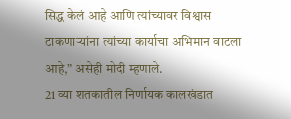सिद्ध केलं आहे आणि त्यांच्यावर विश्वास टाकणाऱ्यांना त्यांच्या कार्याचा अभिमान वाटला आहे,” असेही मोदी म्हणाले.
21 व्या शतकातील निर्णायक कालखंडात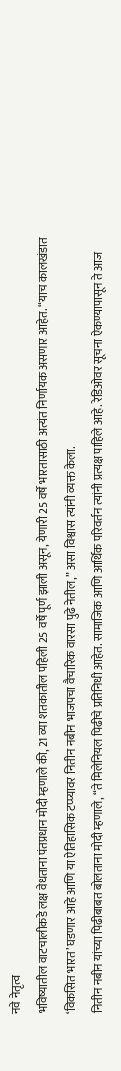नवे नेतृत्व
भविष्यातील वाटचालीकडे लक्ष वेधताना पंतप्रधान मोदी म्हणाले की, 21 व्या शतकातील पहिली 25 वर्षे पूर्ण झाली असून, येणारी 25 वर्षे भारतासाठी अत्यंत निर्णायक असणार आहेत. “याच कालखंडात ‘विकसित भारत’ घडणार आहे आणि या ऐतिहासिक टप्प्यावर नितीन नबीन भाजपचा वैचारिक वारसा पुढे नेतील,” असा विश्वास त्यांनी व्यक्त केला.
नितीन नबीन यांच्या पिढीबाबत बोलताना मोदी म्हणाले, “ते मिलेनियल पिढीचे प्रतिनिधी आहेत. सामाजिक आणि आर्थिक परिवर्तन त्यांनी प्रत्यक्ष पाहिले आहे. रेडिओवर सूचना ऐकण्यापासून ते आज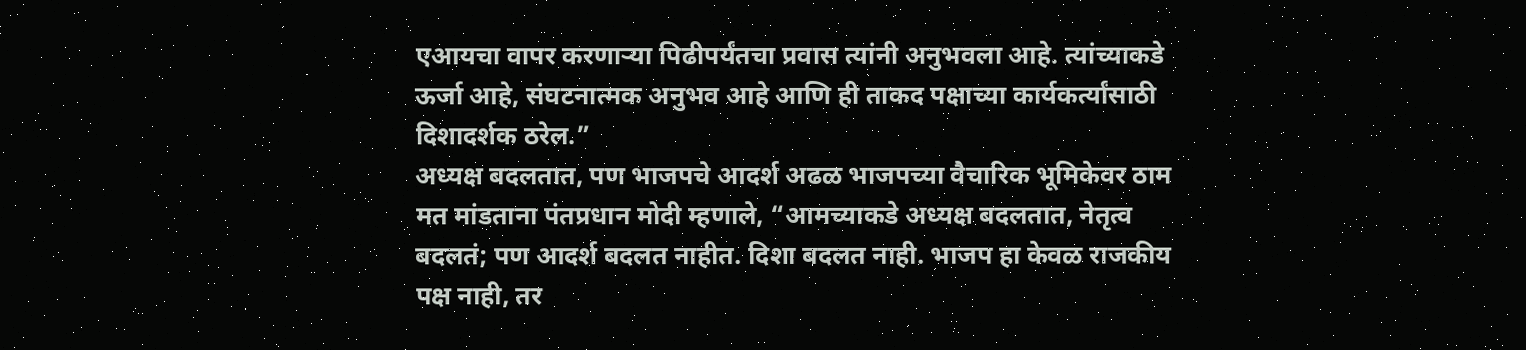एआयचा वापर करणाऱ्या पिढीपर्यंतचा प्रवास त्यांनी अनुभवला आहे. त्यांच्याकडे ऊर्जा आहे, संघटनात्मक अनुभव आहे आणि ही ताकद पक्षाच्या कार्यकर्त्यांसाठी दिशादर्शक ठरेल.”
अध्यक्ष बदलतात, पण भाजपचे आदर्श अढळ भाजपच्या वैचारिक भूमिकेवर ठाम मत मांडताना पंतप्रधान मोदी म्हणाले, “आमच्याकडे अध्यक्ष बदलतात, नेतृत्व बदलतं; पण आदर्श बदलत नाहीत. दिशा बदलत नाही. भाजप हा केवळ राजकीय पक्ष नाही, तर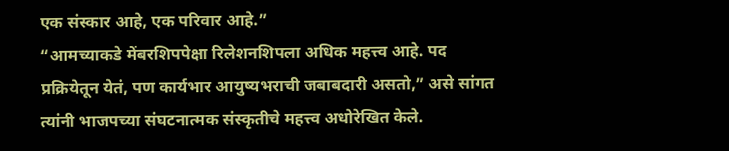एक संस्कार आहे, एक परिवार आहे.”
“आमच्याकडे मेंबरशिपपेक्षा रिलेशनशिपला अधिक महत्त्व आहे. पद प्रक्रियेतून येतं, पण कार्यभार आयुष्यभराची जबाबदारी असतो,” असे सांगत त्यांनी भाजपच्या संघटनात्मक संस्कृतीचे महत्त्व अधोरेखित केले.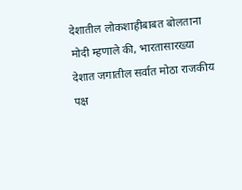देशातील लोकशाहीबाबत बोलताना मोदी म्हणाले की, भारतासारख्या देशात जगातील सर्वात मोठा राजकीय पक्ष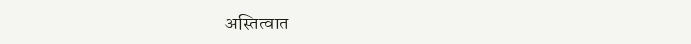अस्तित्वात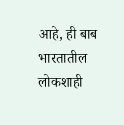आहे, ही बाब भारतातील लोकशाही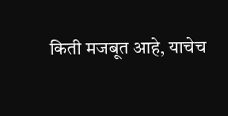किती मजबूत आहे, याचेच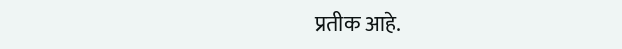प्रतीक आहे.